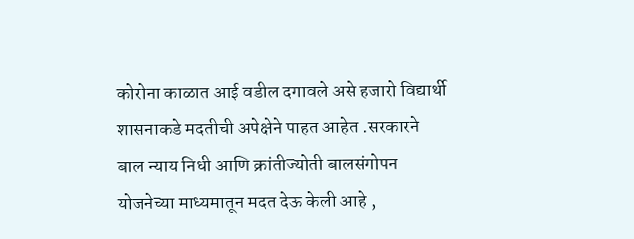कोरोना काळात आई वडील दगावले असे हजारो विद्यार्थी शासनाकडे मदतीची अपेक्षेने पाहत आहेत .सरकारने बाल न्याय निधी आणि क्रांतीज्योती बालसंगोपन योजनेच्या माध्यमातून मदत देऊ केली आहे ,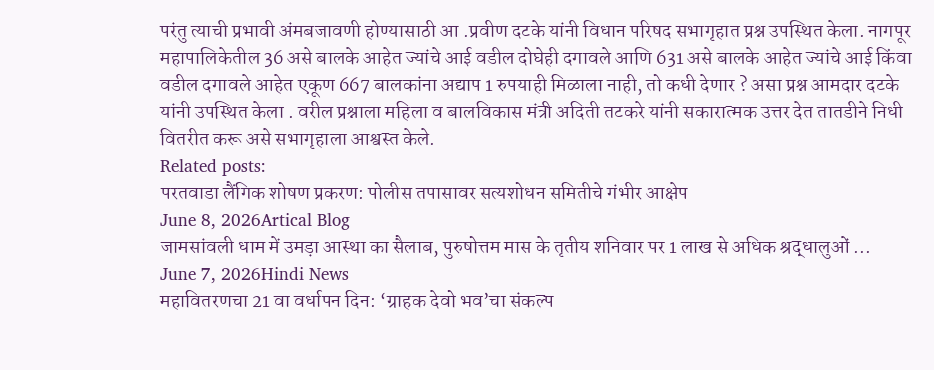परंतु त्याची प्रभावी अंमबजावणी होण्यासाठी आ .प्रवीण दटके यांनी विधान परिषद सभागृहात प्रश्न उपस्थित केला. नागपूर महापालिकेतील 36 असे बालके आहेत ज्यांचे आई वडील दोघेही दगावले आणि 631 असे बालके आहेत ज्यांचे आई किंवा वडील दगावले आहेत एकूण 667 बालकांना अद्याप 1 रुपयाही मिळाला नाही, तो कधी देणार ? असा प्रश्न आमदार दटके यांनी उपस्थित केला . वरील प्रश्नाला महिला व बालविकास मंत्री अदिती तटकरे यांनी सकारात्मक उत्तर देत तातडीने निधी वितरीत करू असे सभागृहाला आश्वस्त केले.
Related posts:
परतवाडा लैंगिक शोषण प्रकरण: पोलीस तपासावर सत्यशोधन समितीचे गंभीर आक्षेप
June 8, 2026Artical Blog
जामसांवली धाम में उमड़ा आस्था का सैलाब, पुरुषोत्तम मास के तृतीय शनिवार पर 1 लाख से अधिक श्रद्धालुओं ...
June 7, 2026Hindi News
महावितरणचा 21 वा वर्धापन दिन: ‘ग्राहक देवो भव’चा संकल्प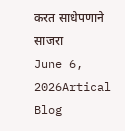करत साधेपणाने साजरा
June 6, 2026Artical Blog